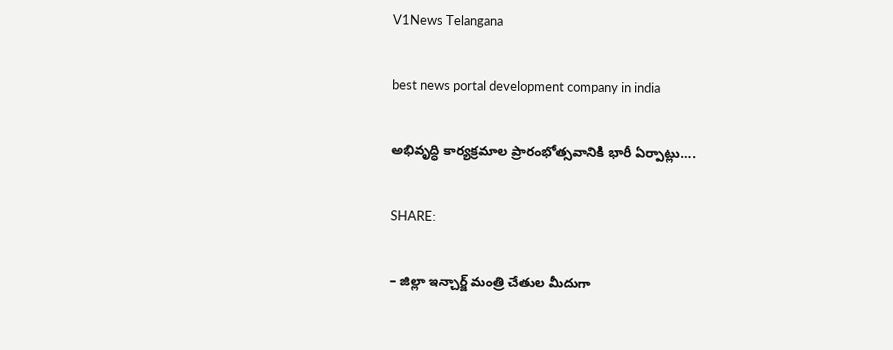V1News Telangana

best news portal development company in india

అభివృద్ధి కార్యక్రమాల ప్రారంభోత్సవానికి భారీ ఏర్పాట్లు….

SHARE:

– జిల్లా ఇన్చార్జ్ మంత్రి చేతుల మీదుగా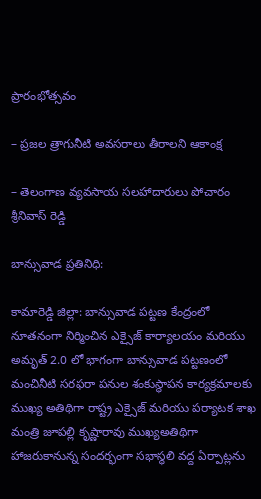ప్రారంభోత్సవం

– ప్రజల త్రాగునీటి అవసరాలు తీరాలని ఆకాంక్ష

– తెలంగాణ వ్యవసాయ సలహాదారులు పోచారం శ్రీనివాస్ రెడ్డి

బాన్సువాడ ప్రతినిధి:

కామారెడ్డి జిల్లా: బాన్సువాడ పట్టణ కేంద్రంలో నూతనంగా నిర్మించిన ఎక్సైజ్ కార్యాలయం మరియు అమృత్ 2.0 లో భాగంగా బాన్సువాడ పట్టణంలో మంచినీటి సరఫరా పనుల శంకుస్థాపన కార్యక్రమాలకు ముఖ్య అతిథిగా రాష్ట్ర ఎక్సైజ్ మరియు పర్యాటక శాఖ మంత్రి జూపల్లి కృష్ణారావు ముఖ్యఅతిథిగా హాజరుకానున్న సందర్భంగా సభాస్థలి వద్ద ఏర్పాట్లను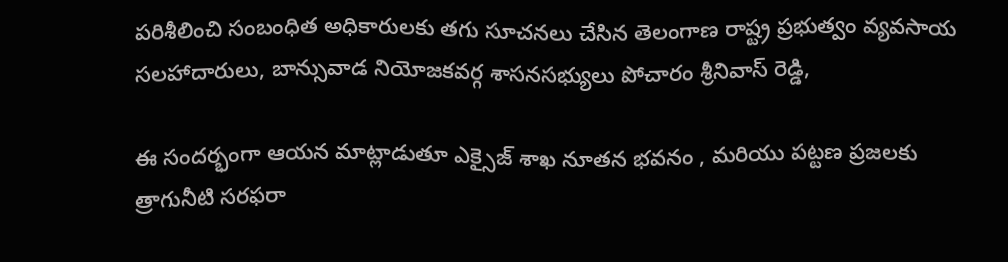పరిశీలించి సంబంధిత అధికారులకు తగు సూచనలు చేసిన తెలంగాణ రాష్ట్ర ప్రభుత్వం వ్యవసాయ సలహాదారులు, బాన్సువాడ నియోజకవర్గ శాసనసభ్యులు పోచారం శ్రీనివాస్ రెడ్డి,

ఈ సందర్భంగా ఆయన మాట్లాడుతూ ఎక్సైజ్ శాఖ నూతన భవనం , మరియు పట్టణ ప్రజలకు త్రాగునీటి సరఫరా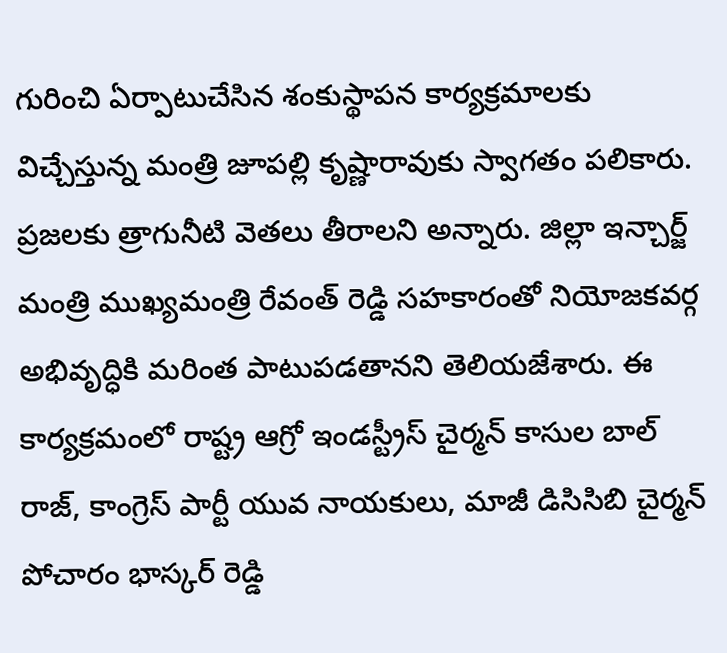గురించి ఏర్పాటుచేసిన శంకుస్థాపన కార్యక్రమాలకు విచ్చేస్తున్న మంత్రి జూపల్లి కృష్ణారావుకు స్వాగతం పలికారు. ప్రజలకు త్రాగునీటి వెతలు తీరాలని అన్నారు. జిల్లా ఇన్చార్జ్ మంత్రి ముఖ్యమంత్రి రేవంత్ రెడ్డి సహకారంతో నియోజకవర్గ అభివృద్ధికి మరింత పాటుపడతానని తెలియజేశారు. ఈ కార్యక్రమంలో రాష్ట్ర ఆగ్రో ఇండస్ట్రీస్ చైర్మన్ కాసుల బాల్ రాజ్, కాంగ్రెస్ పార్టీ యువ నాయకులు, మాజీ డిసిసిబి చైర్మన్ పోచారం భాస్కర్ రెడ్డి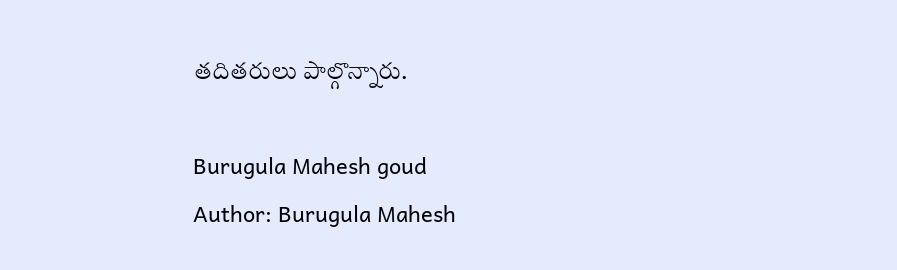తదితరులు పాల్గొన్నారు.

Burugula Mahesh goud
Author: Burugula Mahesh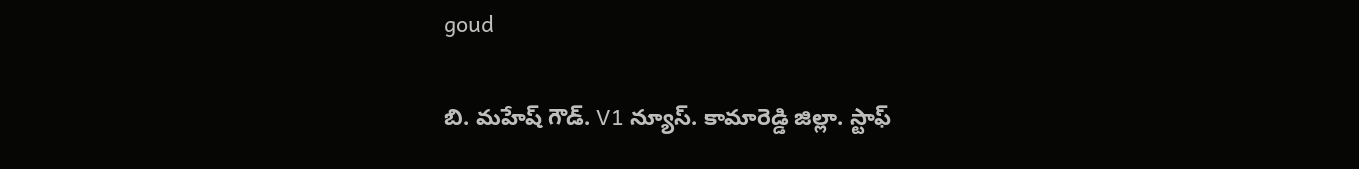goud

బి. మహేష్ గౌడ్. V1 న్యూస్. కామారెడ్డి జిల్లా. స్టాఫ్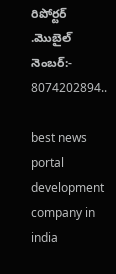రిపోర్టర్ .మొబైల్ నెంబర్:- 8074202894..

best news portal development company in india